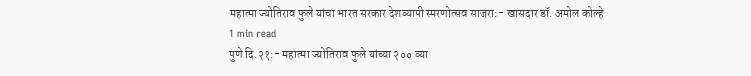महात्मा ज्योतिराव फुले यांचा भारत सरकार देशव्यापी स्मरणोत्सव साजरा:- खासदार डॉ. अमोल कोल्हे
1 min read
पुणे दि.२१:- महात्मा ज्योतिराव फुले यांच्या २०० व्या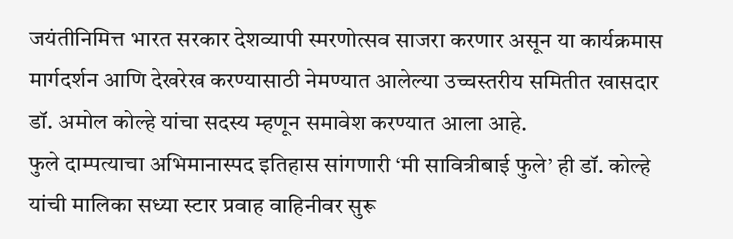जयंतीनिमित्त भारत सरकार देशव्यापी स्मरणोत्सव साजरा करणार असून या कार्यक्रमास मार्गदर्शन आणि देखरेख करण्यासाठी नेमण्यात आलेल्या उच्चस्तरीय समितीत खासदार डॉ. अमोल कोल्हे यांचा सदस्य म्हणून समावेश करण्यात आला आहे.
फुले दाम्पत्याचा अभिमानास्पद इतिहास सांगणारी ‘मी सावित्रीबाई फुले’ ही डॉ. कोल्हे यांची मालिका सध्या स्टार प्रवाह वाहिनीवर सुरू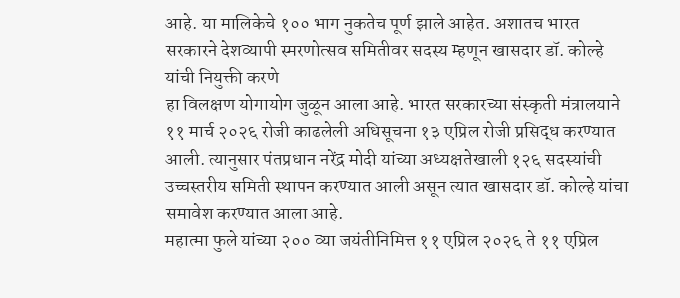आहे. या मालिकेचे १०० भाग नुकतेच पूर्ण झाले आहेत. अशातच भारत सरकारने देशव्यापी स्मरणोत्सव समितीवर सदस्य म्हणून खासदार डॉ. कोल्हे यांची नियुक्ती करणे
हा विलक्षण योगायोग जुळून आला आहे. भारत सरकारच्या संस्कृती मंत्रालयाने ११ मार्च २०२६ रोजी काढलेली अधिसूचना १३ एप्रिल रोजी प्रसिद्ध करण्यात आली. त्यानुसार पंतप्रधान नरेंद्र मोदी यांच्या अध्यक्षतेखाली १२६ सदस्यांची उच्चस्तरीय समिती स्थापन करण्यात आली असून त्यात खासदार डॉ. कोल्हे यांचा समावेश करण्यात आला आहे.
महात्मा फुले यांच्या २०० व्या जयंतीनिमित्त ११ एप्रिल २०२६ ते ११ एप्रिल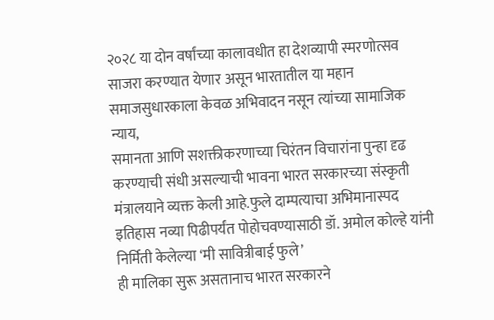२०२८ या दोन वर्षांच्या कालावधीत हा देशव्यापी स्मरणोत्सव साजरा करण्यात येणार असून भारतातील या महान समाजसुधारकाला केवळ अभिवादन नसून त्यांच्या सामाजिक न्याय,
समानता आणि सशक्तीकरणाच्या चिरंतन विचारांना पुन्हा दृढ करण्याची संधी असल्याची भावना भारत सरकारच्या संस्कृती मंत्रालयाने व्यक्त केली आहे.फुले दाम्पत्याचा अभिमानास्पद इतिहास नव्या पिढीपर्यंत पोहोचवण्यासाठी डॉ. अमोल कोल्हे यांनी निर्मिती केलेल्या ‘मी सावित्रीबाई फुले’
ही मालिका सुरू असतानाच भारत सरकारने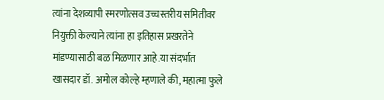त्यांना देशव्यापी स्मरणोत्सव उच्चस्तरीय समितीवर नियुक्ती केल्याने त्यांना हा इतिहास प्रखरतेने मांडण्यासाठी बळ मिळणार आहे.या संदर्भात खासदार डॉ. अमोल कोल्हे म्हणाले की, महात्मा फुले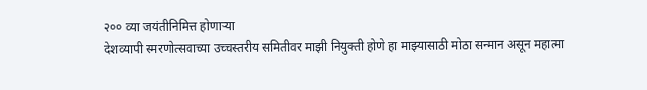२०० व्या जयंतीनिमित्त होणाऱ्या
देशव्यापी स्मरणोत्सवाच्या उच्चस्तरीय समितीवर माझी नियुक्ती होणे हा माझ्यासाठी मोठा सन्मान असून महात्मा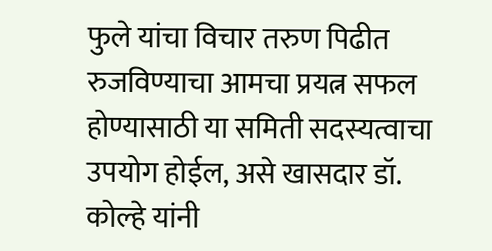फुले यांचा विचार तरुण पिढीत रुजविण्याचा आमचा प्रयत्न सफल होण्यासाठी या समिती सदस्यत्वाचा उपयोग होईल, असे खासदार डॉ. कोल्हे यांनी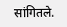सांगितले.